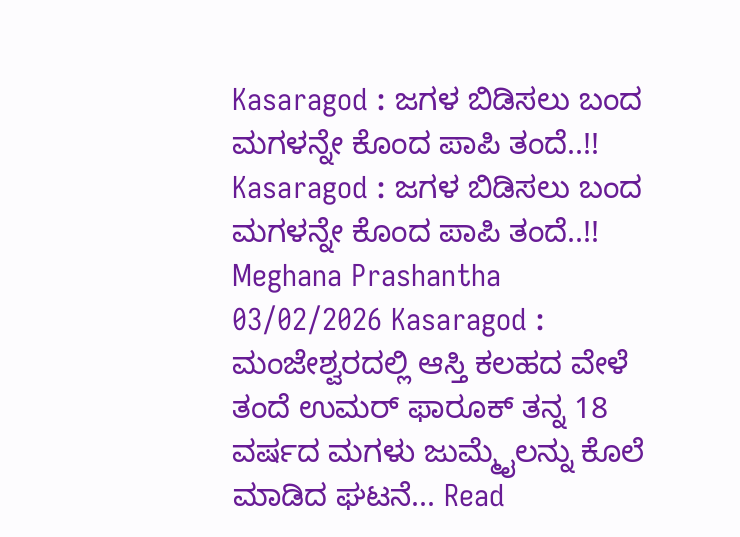Kasaragod : ಜಗಳ ಬಿಡಿಸಲು ಬಂದ ಮಗಳನ್ನೇ ಕೊಂದ ಪಾಪಿ ತಂದೆ..!! Kasaragod : ಜಗಳ ಬಿಡಿಸಲು ಬಂದ ಮಗಳನ್ನೇ ಕೊಂದ ಪಾಪಿ ತಂದೆ..!! Meghana Prashantha 03/02/2026 Kasaragod : ಮಂಜೇಶ್ವರದಲ್ಲಿ ಆಸ್ತಿ ಕಲಹದ ವೇಳೆ ತಂದೆ ಉಮರ್ ಫಾರೂಕ್ ತನ್ನ 18 ವರ್ಷದ ಮಗಳು ಜುಮ್ಮೈಲನ್ನು ಕೊಲೆ ಮಾಡಿದ ಘಟನೆ... Read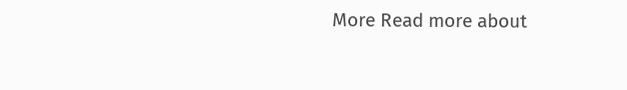More Read more about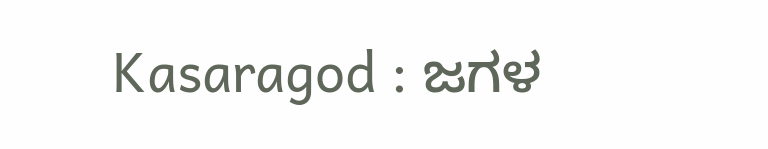Kasaragod : ಜಗಳ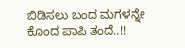ಬಿಡಿಸಲು ಬಂದ ಮಗಳನ್ನೇ ಕೊಂದ ಪಾಪಿ ತಂದೆ..!!